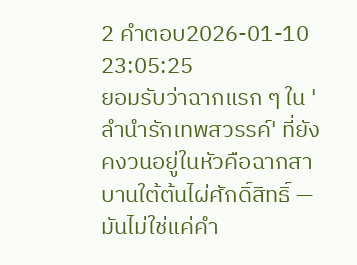2 คำตอบ2026-01-10 23:05:25
ยอมรับว่าฉากแรก ๆ ใน 'ลำนำรักเทพสวรรค์' ที่ยังคงวนอยู่ในหัวคือฉากสาบานใต้ต้นไผ่ศักดิ์สิทธิ์ — มันไม่ใช่แค่คำ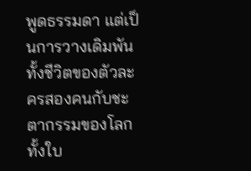พูดธรรมดา แต่เป็นการวางเดิมพันทั้งชีวิตของตัวละครสองคนกับชะตากรรมของโลกทั้งใบ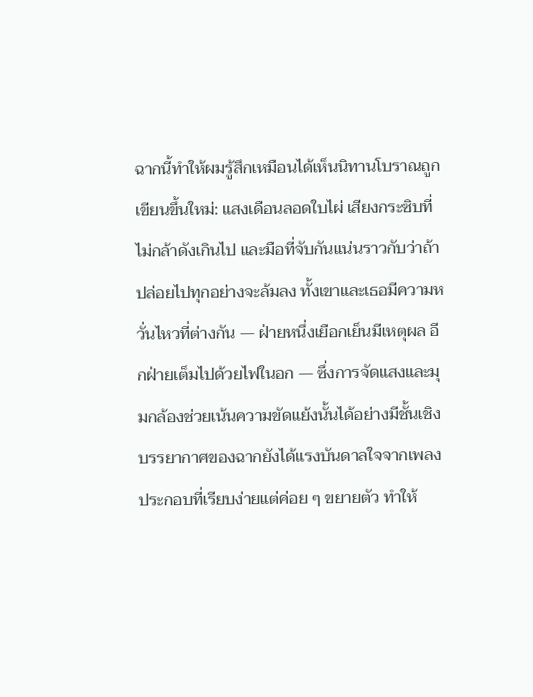ฉากนี้ทำให้ผมรู้สึกเหมือนได้เห็นนิทานโบราณถูกเขียนขึ้นใหม่: แสงเดือนลอดใบไผ่ เสียงกระซิบที่ไม่กล้าดังเกินไป และมือที่จับกันแน่นราวกับว่าถ้าปล่อยไปทุกอย่างจะล้มลง ทั้งเขาและเธอมีความหวั่นไหวที่ต่างกัน — ฝ่ายหนึ่งเยือกเย็นมีเหตุผล อีกฝ่ายเต็มไปด้วยไฟในอก — ซึ่งการจัดแสงและมุมกล้องช่วยเน้นความขัดแย้งนั้นได้อย่างมีชั้นเชิง
บรรยากาศของฉากยังได้แรงบันดาลใจจากเพลงประกอบที่เรียบง่ายแต่ค่อย ๆ ขยายตัว ทำให้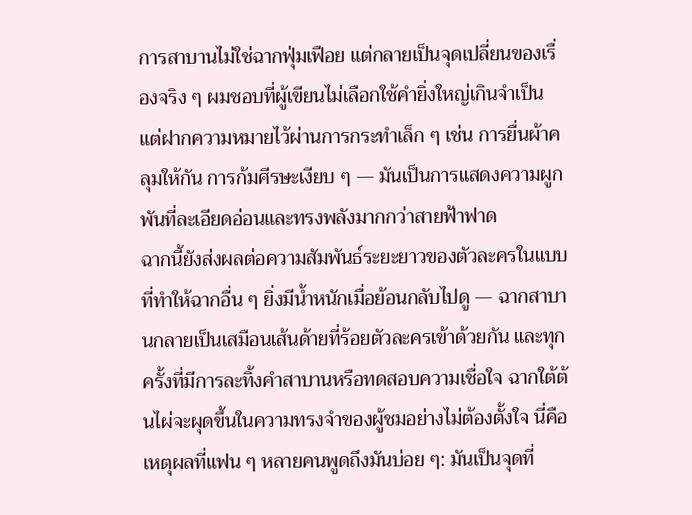การสาบานไม่ใช่ฉากฟุ่มเฟือย แต่กลายเป็นจุดเปลี่ยนของเรื่องจริง ๆ ผมชอบที่ผู้เขียนไม่เลือกใช้คำยิ่งใหญ่เกินจำเป็น แต่ฝากความหมายไว้ผ่านการกระทำเล็ก ๆ เช่น การยื่นผ้าคลุมให้กัน การก้มศีรษะเงียบ ๆ — มันเป็นการแสดงความผูกพันที่ละเอียดอ่อนและทรงพลังมากกว่าสายฟ้าฟาด
ฉากนี้ยังส่งผลต่อความสัมพันธ์ระยะยาวของตัวละครในแบบที่ทำให้ฉากอื่น ๆ ยิ่งมีน้ำหนักเมื่อย้อนกลับไปดู — ฉากสาบานกลายเป็นเสมือนเส้นด้ายที่ร้อยตัวละครเข้าด้วยกัน และทุกครั้งที่มีการละทิ้งคำสาบานหรือทดสอบความเชื่อใจ ฉากใต้ต้นไผ่จะผุดขึ้นในความทรงจำของผู้ชมอย่างไม่ต้องตั้งใจ นี่คือเหตุผลที่แฟน ๆ หลายคนพูดถึงมันบ่อย ๆ: มันเป็นจุดที่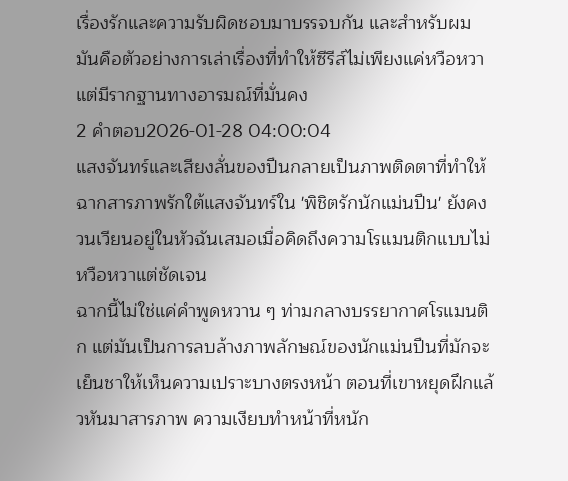เรื่องรักและความรับผิดชอบมาบรรจบกัน และสำหรับผม มันคือตัวอย่างการเล่าเรื่องที่ทำให้ซีรีส์ไม่เพียงแค่หวือหวา แต่มีรากฐานทางอารมณ์ที่มั่นคง
2 คำตอบ2026-01-28 04:00:04
แสงจันทร์และเสียงลั่นของปืนกลายเป็นภาพติดตาที่ทำให้ฉากสารภาพรักใต้แสงจันทร์ใน 'พิชิตรักนักแม่นปืน' ยังคงวนเวียนอยู่ในหัวฉันเสมอเมื่อคิดถึงความโรแมนติกแบบไม่หวือหวาแต่ชัดเจน
ฉากนี้ไม่ใช่แค่คำพูดหวาน ๆ ท่ามกลางบรรยากาศโรแมนติก แต่มันเป็นการลบล้างภาพลักษณ์ของนักแม่นปืนที่มักจะเย็นชาให้เห็นความเปราะบางตรงหน้า ตอนที่เขาหยุดฝึกแล้วหันมาสารภาพ ความเงียบทำหน้าที่หนัก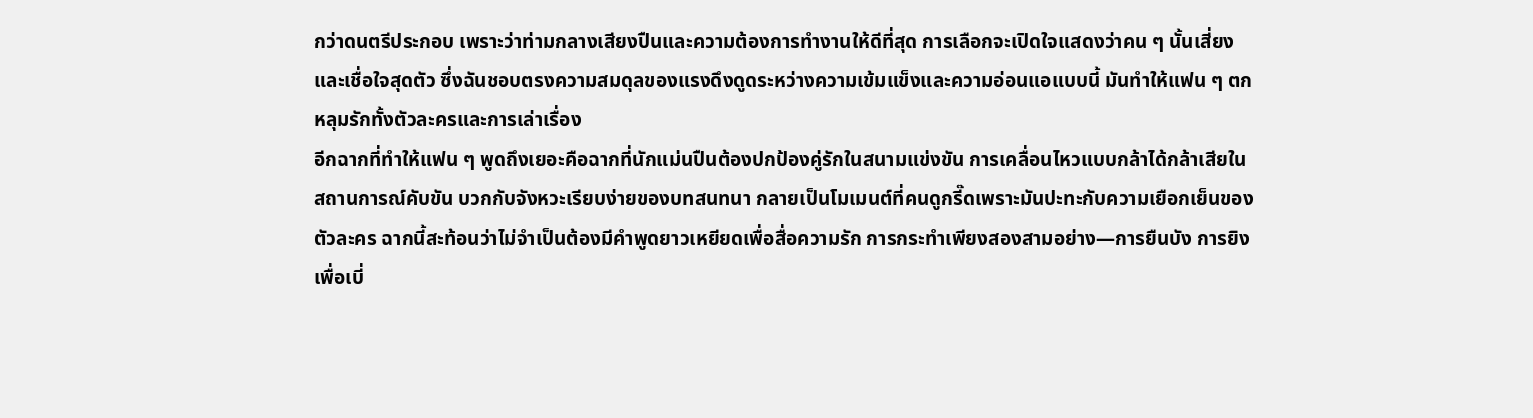กว่าดนตรีประกอบ เพราะว่าท่ามกลางเสียงปืนและความต้องการทำงานให้ดีที่สุด การเลือกจะเปิดใจแสดงว่าคน ๆ นั้นเสี่ยงและเชื่อใจสุดตัว ซึ่งฉันชอบตรงความสมดุลของแรงดึงดูดระหว่างความเข้มแข็งและความอ่อนแอแบบนี้ มันทำให้แฟน ๆ ตกหลุมรักทั้งตัวละครและการเล่าเรื่อง
อีกฉากที่ทำให้แฟน ๆ พูดถึงเยอะคือฉากที่นักแม่นปืนต้องปกป้องคู่รักในสนามแข่งขัน การเคลื่อนไหวแบบกล้าได้กล้าเสียในสถานการณ์คับขัน บวกกับจังหวะเรียบง่ายของบทสนทนา กลายเป็นโมเมนต์ที่คนดูกรี๊ดเพราะมันปะทะกับความเยือกเย็นของตัวละคร ฉากนี้สะท้อนว่าไม่จำเป็นต้องมีคำพูดยาวเหยียดเพื่อสื่อความรัก การกระทำเพียงสองสามอย่าง—การยืนบัง การยิงเพื่อเบี่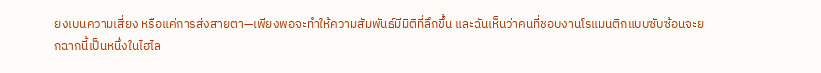ยงเบนความเสี่ยง หรือแค่การส่งสายตา—เพียงพอจะทำให้ความสัมพันธ์มีมิติที่ลึกขึ้น และฉันเห็นว่าคนที่ชอบงานโรแมนติกแบบซับซ้อนจะยกฉากนี้เป็นหนึ่งในไฮไล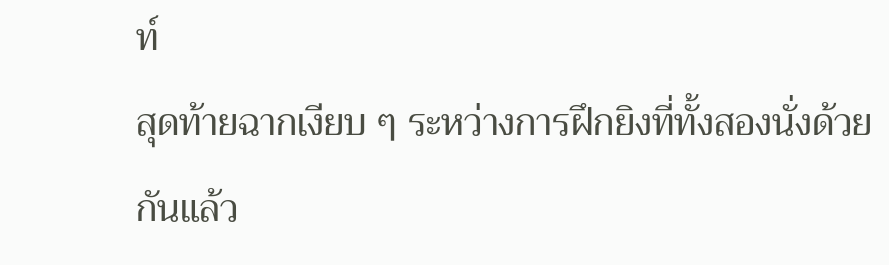ท์
สุดท้ายฉากเงียบ ๆ ระหว่างการฝึกยิงที่ทั้งสองนั่งด้วยกันแล้ว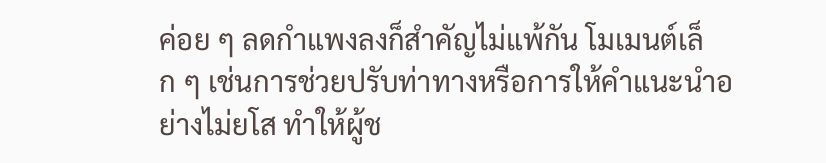ค่อย ๆ ลดกำแพงลงก็สำคัญไม่แพ้กัน โมเมนต์เล็ก ๆ เช่นการช่วยปรับท่าทางหรือการให้คำแนะนำอย่างไม่ยโส ทำให้ผู้ช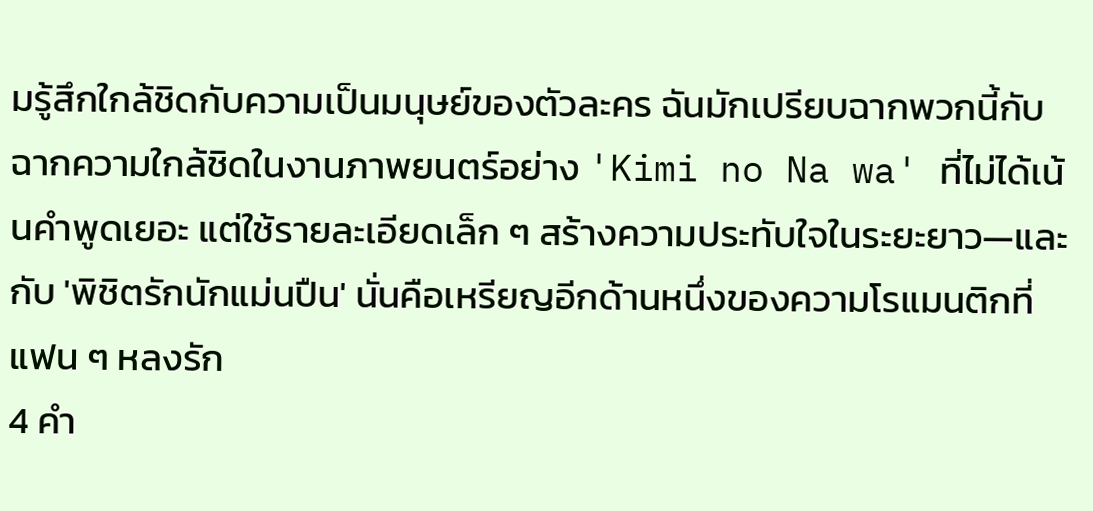มรู้สึกใกล้ชิดกับความเป็นมนุษย์ของตัวละคร ฉันมักเปรียบฉากพวกนี้กับฉากความใกล้ชิดในงานภาพยนตร์อย่าง 'Kimi no Na wa' ที่ไม่ได้เน้นคำพูดเยอะ แต่ใช้รายละเอียดเล็ก ๆ สร้างความประทับใจในระยะยาว—และกับ 'พิชิตรักนักแม่นปืน' นั่นคือเหรียญอีกด้านหนึ่งของความโรแมนติกที่แฟน ๆ หลงรัก
4 คำ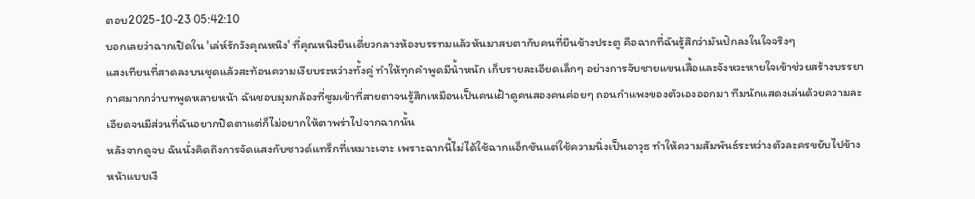ตอบ2025-10-23 05:42:10
บอกเลยว่าฉากเปิดใน 'เล่ห์รักวังคุณหนิง' ที่คุณหนิงยืนเดี่ยวกลางห้องบรรทมแล้วหันมาสบตากับคนที่ยืนข้างประตู คือฉากที่ฉันรู้สึกว่ามันปักลงในใจจริงๆ
แสงเทียนที่สาดลงบนชุดแล้วสะท้อนความเงียบระหว่างทั้งคู่ ทำให้ทุกคำพูดมีน้ำหนัก เก็บรายละเอียดเล็กๆ อย่างการจับชายแขนเสื้อและจังหวะหายใจเข้าช่วยสร้างบรรยากาศมากกว่าบทพูดหลายหน้า ฉันชอบมุมกล้องที่ซูมเข้าที่สายตาจนรู้สึกเหมือนเป็นคนเฝ้าดูคนสองคนค่อยๆ ถอนกำแพงของตัวเองออกมา ทีมนักแสดงเล่นด้วยความละเอียดจนมีส่วนที่ฉันอยากปิดตาแต่ก็ไม่อยากให้ตาพร่าไปจากฉากนั้น
หลังจากดูจบ ฉันนั่งคิดถึงการจัดแสงกับซาวด์แทร็กที่เหมาะเจาะ เพราะฉากนี้ไม่ได้ใช้ฉากแอ็กชันแต่ใช้ความนิ่งเป็นอาวุธ ทำให้ความสัมพันธ์ระหว่างตัวละครขยับไปข้างหน้าแบบเงี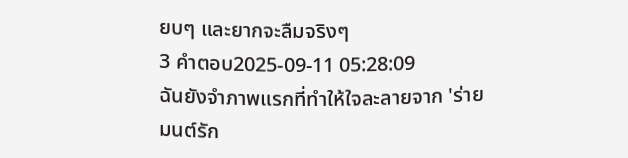ยบๆ และยากจะลืมจริงๆ
3 คำตอบ2025-09-11 05:28:09
ฉันยังจำภาพแรกที่ทำให้ใจละลายจาก 'ร่ายมนต์รัก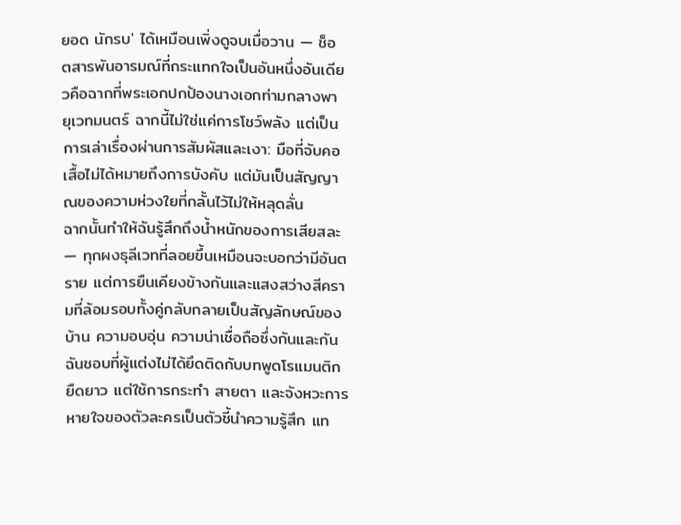ยอด นักรบ' ได้เหมือนเพิ่งดูจบเมื่อวาน — ช็อตสารพันอารมณ์ที่กระแทกใจเป็นอันหนึ่งอันเดียวคือฉากที่พระเอกปกป้องนางเอกท่ามกลางพายุเวทมนตร์ ฉากนี้ไม่ใช่แค่การโชว์พลัง แต่เป็นการเล่าเรื่องผ่านการสัมผัสและเงา: มือที่จับคอเสื้อไม่ได้หมายถึงการบังคับ แต่มันเป็นสัญญาณของความห่วงใยที่กลั้นไว้ไม่ให้หลุดลั่น
ฉากนั้นทำให้ฉันรู้สึกถึงน้ำหนักของการเสียสละ — ทุกผงธุลีเวทที่ลอยขึ้นเหมือนจะบอกว่ามีอันตราย แต่การยืนเคียงข้างกันและแสงสว่างสีครามที่ล้อมรอบทั้งคู่กลับกลายเป็นสัญลักษณ์ของบ้าน ความอบอุ่น ความน่าเชื่อถือซึ่งกันและกัน ฉันชอบที่ผู้แต่งไม่ได้ยึดติดกับบทพูดโรแมนติกยืดยาว แต่ใช้การกระทำ สายตา และจังหวะการหายใจของตัวละครเป็นตัวชี้นำความรู้สึก แท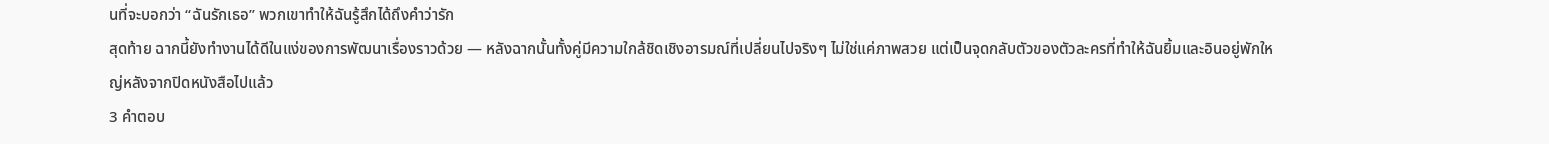นที่จะบอกว่า ‘‘ฉันรักเธอ’’ พวกเขาทำให้ฉันรู้สึกได้ถึงคำว่ารัก
สุดท้าย ฉากนี้ยังทำงานได้ดีในแง่ของการพัฒนาเรื่องราวด้วย — หลังฉากนั้นทั้งคู่มีความใกล้ชิดเชิงอารมณ์ที่เปลี่ยนไปจริงๆ ไม่ใช่แค่ภาพสวย แต่เป็นจุดกลับตัวของตัวละครที่ทำให้ฉันยิ้มและอินอยู่พักใหญ่หลังจากปิดหนังสือไปแล้ว
3 คำตอบ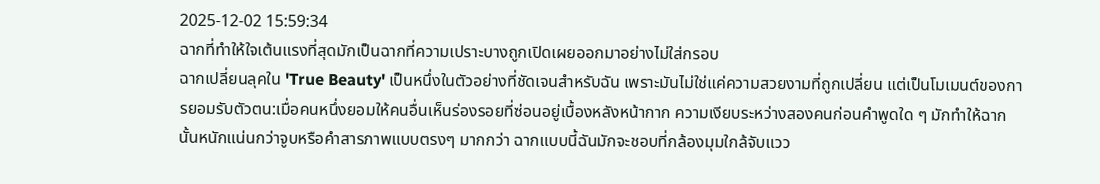2025-12-02 15:59:34
ฉากที่ทำให้ใจเต้นแรงที่สุดมักเป็นฉากที่ความเปราะบางถูกเปิดเผยออกมาอย่างไม่ใส่กรอบ
ฉากเปลี่ยนลุคใน 'True Beauty' เป็นหนึ่งในตัวอย่างที่ชัดเจนสำหรับฉัน เพราะมันไม่ใช่แค่ความสวยงามที่ถูกเปลี่ยน แต่เป็นโมเมนต์ของการยอมรับตัวตน:เมื่อคนหนึ่งยอมให้คนอื่นเห็นร่องรอยที่ซ่อนอยู่เบื้องหลังหน้ากาก ความเงียบระหว่างสองคนก่อนคำพูดใด ๆ มักทำให้ฉากนั้นหนักแน่นกว่าจูบหรือคำสารภาพแบบตรงๆ มากกว่า ฉากแบบนี้ฉันมักจะชอบที่กล้องมุมใกล้จับแวว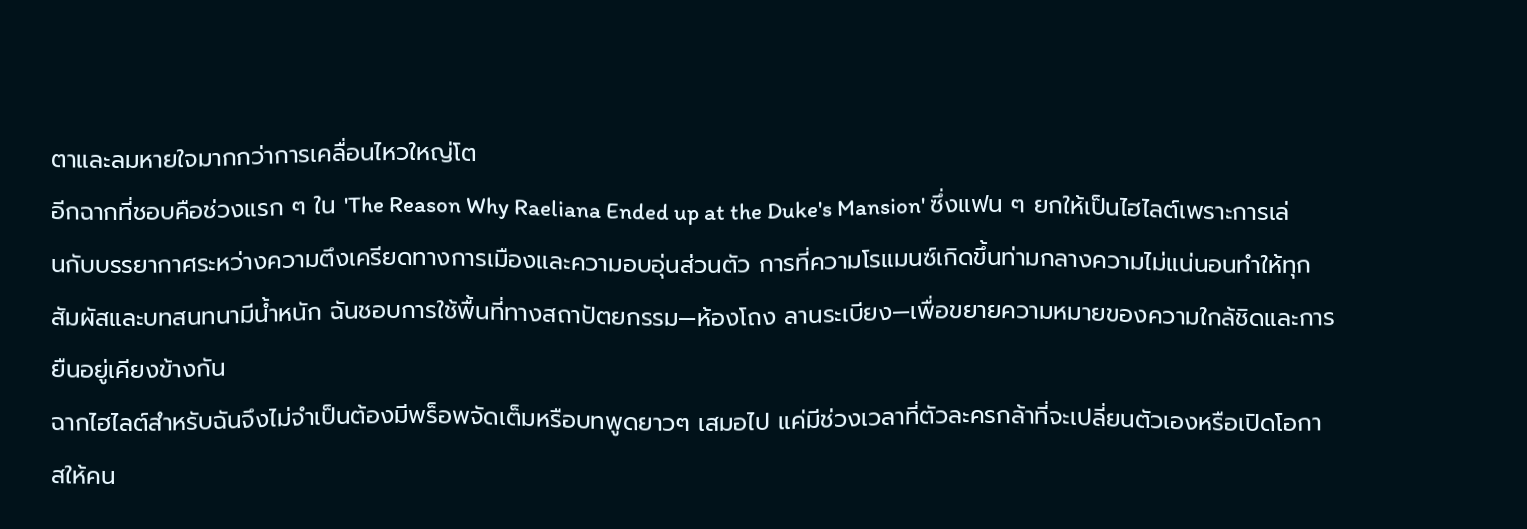ตาและลมหายใจมากกว่าการเคลื่อนไหวใหญ่โต
อีกฉากที่ชอบคือช่วงแรก ๆ ใน 'The Reason Why Raeliana Ended up at the Duke's Mansion' ซึ่งแฟน ๆ ยกให้เป็นไฮไลต์เพราะการเล่นกับบรรยากาศระหว่างความตึงเครียดทางการเมืองและความอบอุ่นส่วนตัว การที่ความโรแมนซ์เกิดขึ้นท่ามกลางความไม่แน่นอนทำให้ทุกสัมผัสและบทสนทนามีน้ำหนัก ฉันชอบการใช้พื้นที่ทางสถาปัตยกรรม—ห้องโถง ลานระเบียง—เพื่อขยายความหมายของความใกล้ชิดและการยืนอยู่เคียงข้างกัน
ฉากไฮไลต์สำหรับฉันจึงไม่จำเป็นต้องมีพร็อพจัดเต็มหรือบทพูดยาวๆ เสมอไป แค่มีช่วงเวลาที่ตัวละครกล้าที่จะเปลี่ยนตัวเองหรือเปิดโอกาสให้คน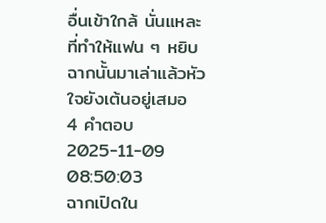อื่นเข้าใกล้ นั่นแหละที่ทำให้แฟน ๆ หยิบฉากนั้นมาเล่าแล้วหัวใจยังเต้นอยู่เสมอ
4 คำตอบ2025-11-09 08:50:03
ฉากเปิดใน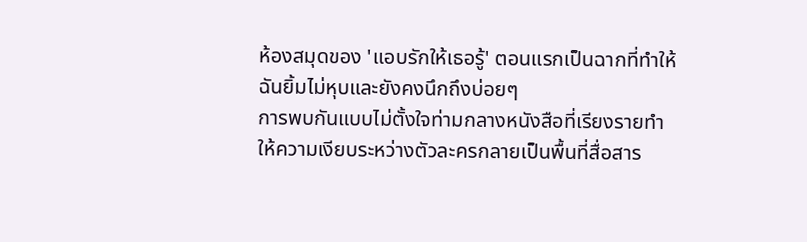ห้องสมุดของ 'แอบรักให้เธอรู้' ตอนแรกเป็นฉากที่ทำให้ฉันยิ้มไม่หุบและยังคงนึกถึงบ่อยๆ
การพบกันแบบไม่ตั้งใจท่ามกลางหนังสือที่เรียงรายทำให้ความเงียบระหว่างตัวละครกลายเป็นพื้นที่สื่อสาร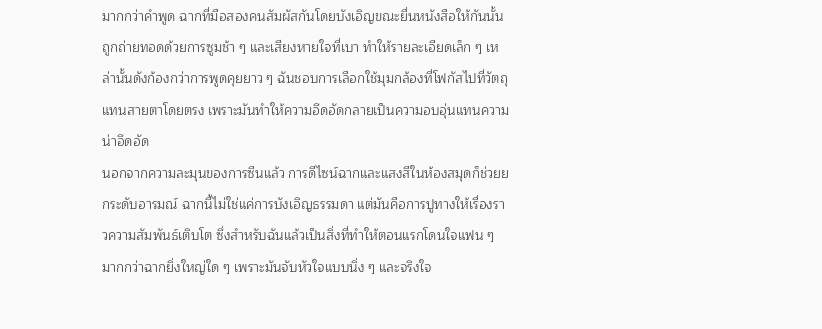มากกว่าคำพูด ฉากที่มือสองคนสัมผัสกันโดยบังเอิญขณะยื่นหนังสือให้กันนั้นถูกถ่ายทอดด้วยการซูมช้า ๆ และเสียงหายใจที่เบา ทำให้รายละเอียดเล็ก ๆ เหล่านั้นดังก้องกว่าการพูดคุยยาว ๆ ฉันชอบการเลือกใช้มุมกล้องที่โฟกัสไปที่วัตถุแทนสายตาโดยตรง เพราะมันทำให้ความอึดอัดกลายเป็นความอบอุ่นแทนความน่าอึดอัด
นอกจากความละมุนของการซีนแล้ว การดีไซน์ฉากและแสงสีในห้องสมุดก็ช่วยยกระดับอารมณ์ ฉากนี้ไม่ใช่แค่การบังเอิญธรรมดา แต่มันคือการปูทางให้เรื่องราวความสัมพันธ์เติบโต ซึ่งสำหรับฉันแล้วเป็นสิ่งที่ทำให้ตอนแรกโดนใจแฟน ๆ มากกว่าฉากยิ่งใหญ่ใด ๆ เพราะมันจับหัวใจแบบนิ่ง ๆ และจริงใจ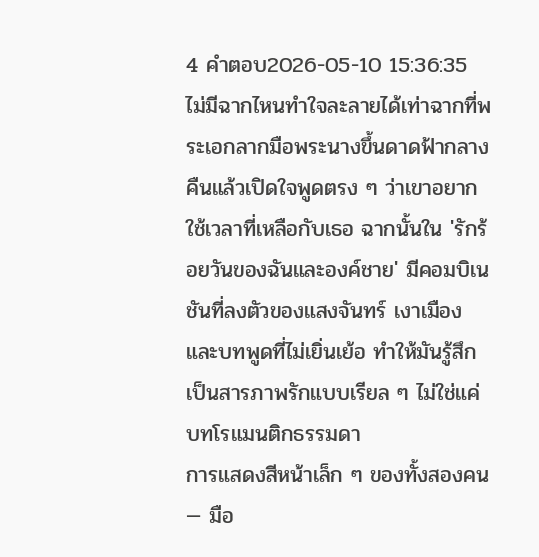4 คำตอบ2026-05-10 15:36:35
ไม่มีฉากไหนทำใจละลายได้เท่าฉากที่พระเอกลากมือพระนางขึ้นดาดฟ้ากลางคืนแล้วเปิดใจพูดตรง ๆ ว่าเขาอยากใช้เวลาที่เหลือกับเธอ ฉากนั้นใน 'รักร้อยวันของฉันและองค์ชาย' มีคอมบิเนชันที่ลงตัวของแสงจันทร์ เงาเมือง และบทพูดที่ไม่เยิ่นเย้อ ทำให้มันรู้สึกเป็นสารภาพรักแบบเรียล ๆ ไม่ใช่แค่บทโรแมนติกธรรมดา
การแสดงสีหน้าเล็ก ๆ ของทั้งสองคน — มือ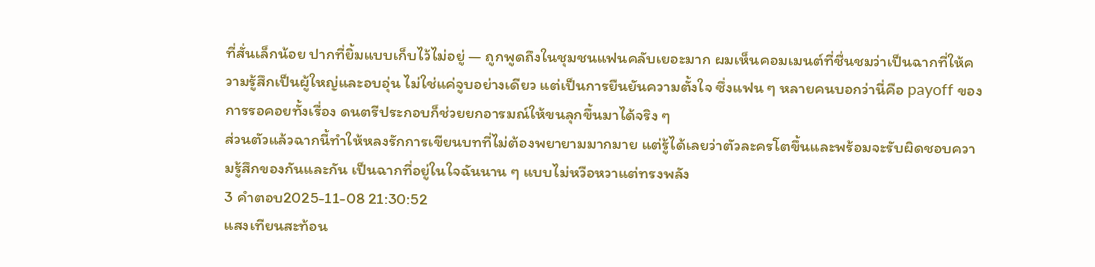ที่สั่นเล็กน้อย ปากที่ยิ้มแบบเก็บไว้ไม่อยู่ — ถูกพูดถึงในชุมชนแฟนคลับเยอะมาก ผมเห็นคอมเมนต์ที่ชื่นชมว่าเป็นฉากที่ให้ความรู้สึกเป็นผู้ใหญ่และอบอุ่น ไม่ใช่แค่จูบอย่างเดียว แต่เป็นการยืนยันความตั้งใจ ซึ่งแฟน ๆ หลายคนบอกว่านี่คือ payoff ของการรอคอยทั้งเรื่อง ดนตรีประกอบก็ช่วยยกอารมณ์ให้ขนลุกขึ้นมาได้จริง ๆ
ส่วนตัวแล้วฉากนี้ทำให้หลงรักการเขียนบทที่ไม่ต้องพยายามมากมาย แต่รู้ได้เลยว่าตัวละครโตขึ้นและพร้อมจะรับผิดชอบความรู้สึกของกันและกัน เป็นฉากที่อยู่ในใจฉันนาน ๆ แบบไม่หวือหวาแต่ทรงพลัง
3 คำตอบ2025-11-08 21:30:52
แสงเทียนสะท้อน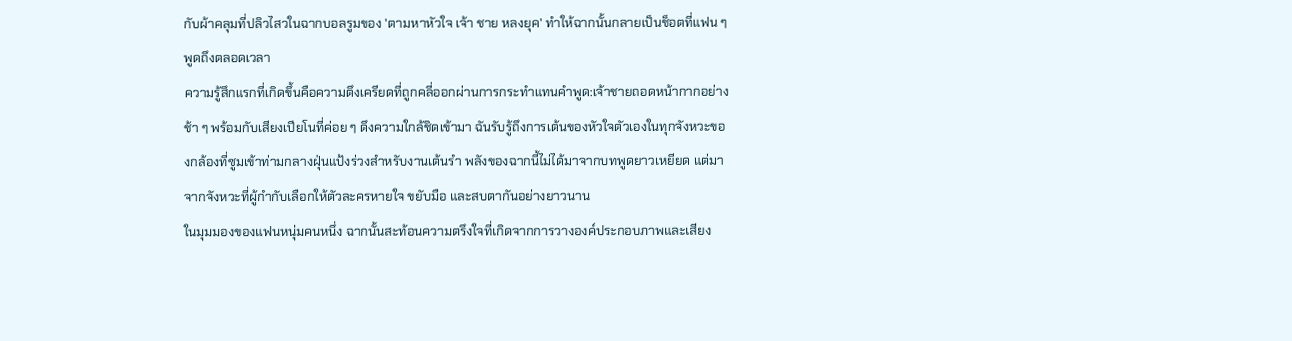กับผ้าคลุมที่ปลิวไสวในฉากบอลรูมของ 'ตามหาหัวใจ เจ้า ชาย หลงยุค' ทำให้ฉากนั้นกลายเป็นช็อตที่แฟน ๆ พูดถึงตลอดเวลา
ความรู้สึกแรกที่เกิดขึ้นคือความตึงเครียดที่ถูกคลี่ออกผ่านการกระทำแทนคำพูด:เจ้าชายถอดหน้ากากอย่างช้า ๆ พร้อมกับเสียงเปียโนที่ค่อย ๆ ดึงความใกล้ชิดเข้ามา ฉันรับรู้ถึงการเต้นของหัวใจตัวเองในทุกจังหวะของกล้องที่ซูมเข้าท่ามกลางฝุ่นแป้งร่วงสำหรับงานเต้นรำ พลังของฉากนี้ไม่ได้มาจากบทพูดยาวเหยียด แต่มาจากจังหวะที่ผู้กำกับเลือกให้ตัวละครหายใจ ขยับมือ และสบตากันอย่างยาวนาน
ในมุมมองของแฟนหนุ่มคนหนึ่ง ฉากนั้นสะท้อนความตรึงใจที่เกิดจากการวางองค์ประกอบภาพและเสียง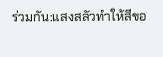ร่วมกัน:แสงสลัวทำให้สีขอ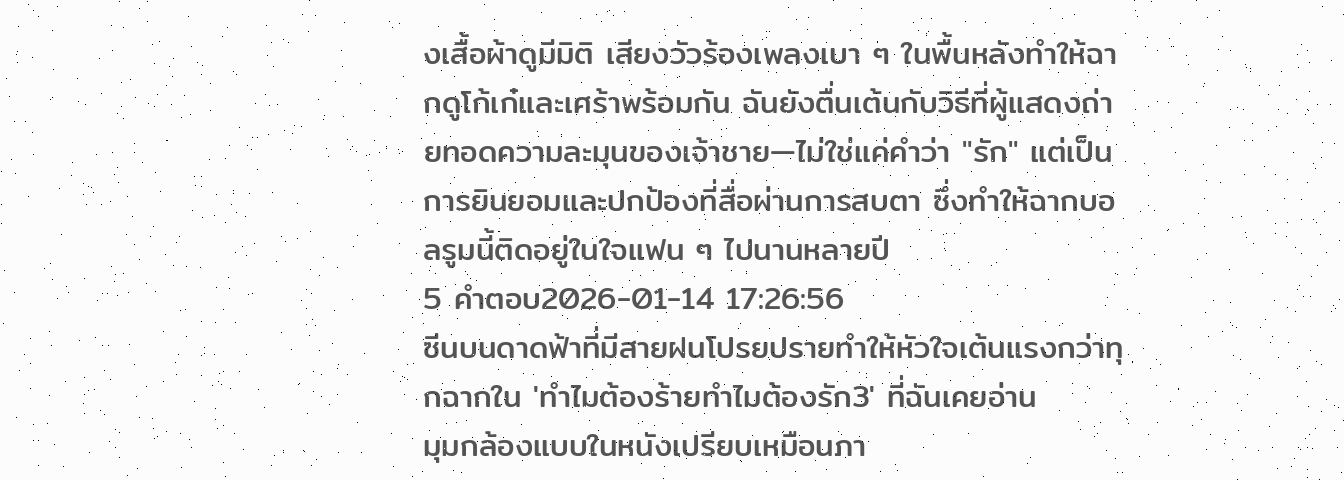งเสื้อผ้าดูมีมิติ เสียงวัวร้องเพลงเบา ๆ ในพื้นหลังทำให้ฉากดูโก้เก๋และเศร้าพร้อมกัน ฉันยังตื่นเต้นกับวิธีที่ผู้แสดงถ่ายทอดความละมุนของเจ้าชาย—ไม่ใช่แค่คำว่า "รัก" แต่เป็นการยินยอมและปกป้องที่สื่อผ่านการสบตา ซึ่งทำให้ฉากบอลรูมนี้ติดอยู่ในใจแฟน ๆ ไปนานหลายปี
5 คำตอบ2026-01-14 17:26:56
ซีนบนดาดฟ้าที่มีสายฝนโปรยปรายทำให้หัวใจเต้นแรงกว่าทุกฉากใน 'ทำไมต้องร้ายทำไมต้องรัก3' ที่ฉันเคยอ่าน
มุมกล้องแบบในหนังเปรียบเหมือนภา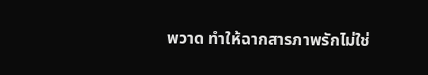พวาด ทำให้ฉากสารภาพรักไม่ใช่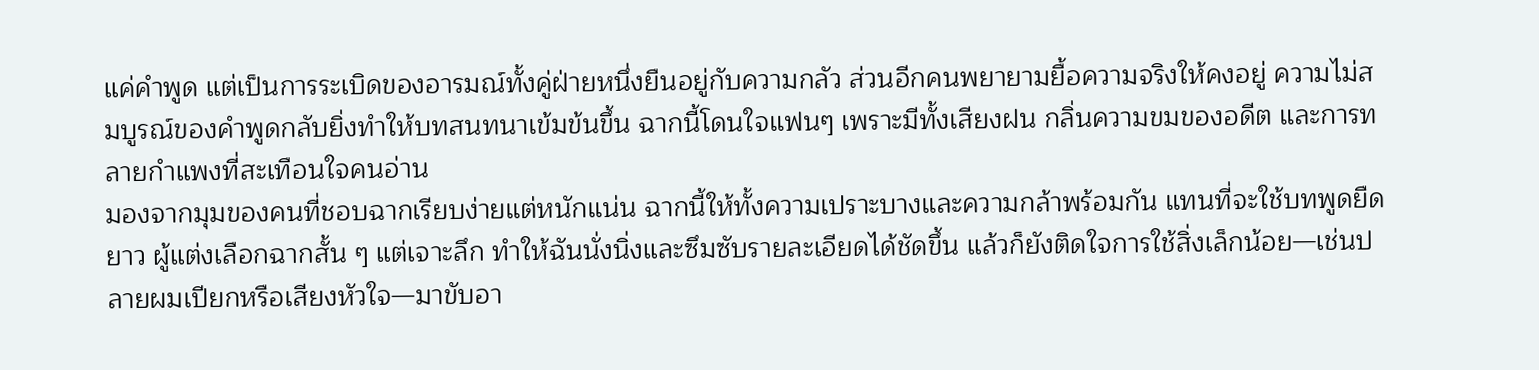แค่คำพูด แต่เป็นการระเบิดของอารมณ์ทั้งคู่ฝ่ายหนึ่งยืนอยู่กับความกลัว ส่วนอีกคนพยายามยื้อความจริงให้คงอยู่ ความไม่สมบูรณ์ของคำพูดกลับยิ่งทำให้บทสนทนาเข้มข้นขึ้น ฉากนี้โดนใจแฟนๆ เพราะมีทั้งเสียงฝน กลิ่นความขมของอดีต และการทลายกำแพงที่สะเทือนใจคนอ่าน
มองจากมุมของคนที่ชอบฉากเรียบง่ายแต่หนักแน่น ฉากนี้ให้ทั้งความเปราะบางและความกล้าพร้อมกัน แทนที่จะใช้บทพูดยืดยาว ผู้แต่งเลือกฉากสั้น ๆ แต่เจาะลึก ทำให้ฉันนั่งนิ่งและซึมซับรายละเอียดได้ชัดขึ้น แล้วก็ยังติดใจการใช้สิ่งเล็กน้อย—เช่นปลายผมเปียกหรือเสียงหัวใจ—มาขับอา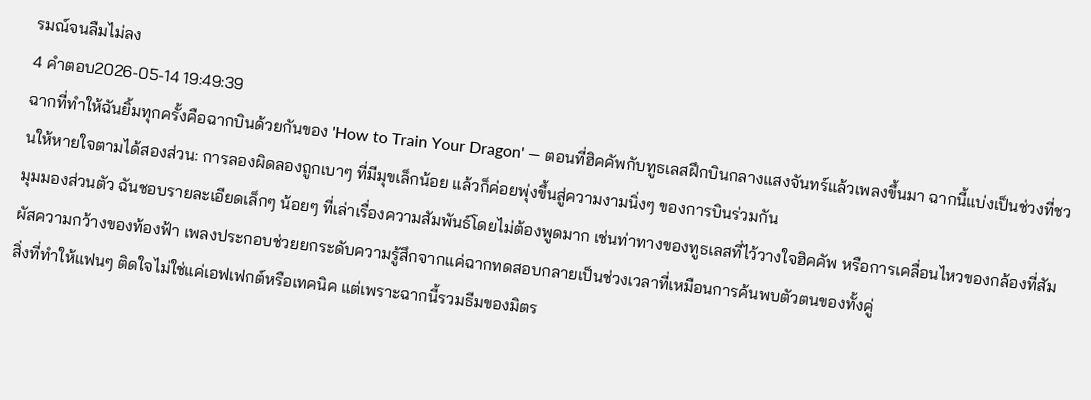รมณ์จนลืมไม่ลง
4 คำตอบ2026-05-14 19:49:39
ฉากที่ทำให้ฉันยิ้มทุกครั้งคือฉากบินด้วยกันของ 'How to Train Your Dragon' — ตอนที่ฮิคคัพกับทูธเลสฝึกบินกลางแสงจันทร์แล้วเพลงขึ้นมา ฉากนี้แบ่งเป็นช่วงที่ชวนให้หายใจตามได้สองส่วน: การลองผิดลองถูกเบาๆ ที่มีมุขเล็กน้อย แล้วก็ค่อยพุ่งขึ้นสู่ความงามนิ่งๆ ของการบินร่วมกัน
มุมมองส่วนตัว ฉันชอบรายละเอียดเล็กๆ น้อยๆ ที่เล่าเรื่องความสัมพันธ์โดยไม่ต้องพูดมาก เช่นท่าทางของทูธเลสที่ไว้วางใจฮิคคัพ หรือการเคลื่อนไหวของกล้องที่สัมผัสความกว้างของท้องฟ้า เพลงประกอบช่วยยกระดับความรู้สึกจากแค่ฉากทดสอบกลายเป็นช่วงเวลาที่เหมือนการค้นพบตัวตนของทั้งคู่
สิ่งที่ทำให้แฟนๆ ติดใจไม่ใช่แค่เอฟเฟกต์หรือเทคนิค แต่เพราะฉากนี้รวมธีมของมิตร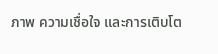ภาพ ความเชื่อใจ และการเติบโต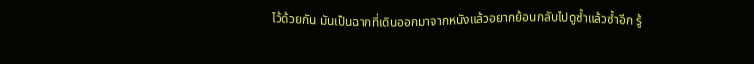ไว้ด้วยกัน มันเป็นฉากที่เดินออกมาจากหนังแล้วอยากย้อนกลับไปดูซ้ำแล้วซ้ำอีก รู้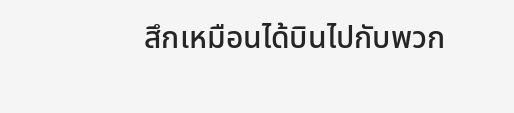สึกเหมือนได้บินไปกับพวก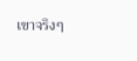เขาจริงๆ